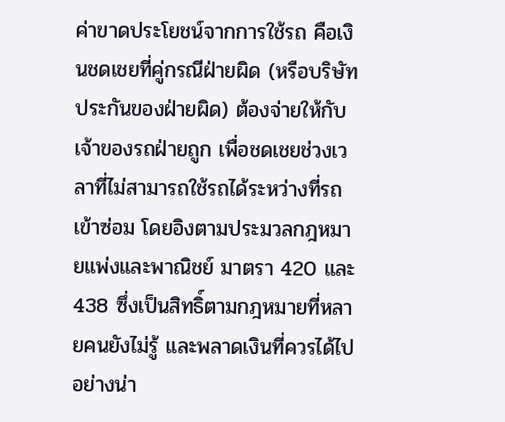ค่าขาดประโยชน์จากการใช้รถ คือเงินชดเชยที่คู่กรณีฝ่ายผิด (หรือบริษัทประกันของฝ่ายผิด) ต้องจ่ายให้กับเจ้าของรถฝ่ายถูก เพื่อชดเชยช่วงเวลาที่ไม่สามารถใช้รถได้ระหว่างที่รถเข้าซ่อม โดยอิงตามประมวลกฎหมายแพ่งและพาณิชย์ มาตรา 420 และ 438 ซึ่งเป็นสิทธิ์ตามกฎหมายที่หลายคนยังไม่รู้ และพลาดเงินที่ควรได้ไปอย่างน่า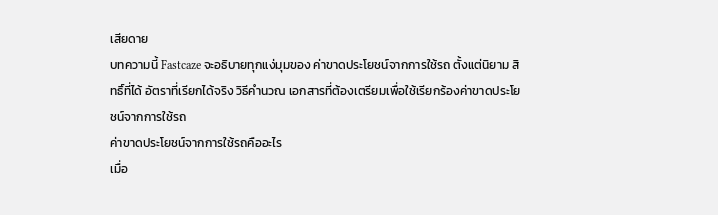เสียดาย
บทความนี้ Fastcaze จะอธิบายทุกแง่มุมของ ค่าขาดประโยชน์จากการใช้รถ ตั้งแต่นิยาม สิทธิ์ที่ได้ อัตราที่เรียกได้จริง วิธีคำนวณ เอกสารที่ต้องเตรียมเพื่อใช้เรียกร้องค่าขาดประโยชน์จากการใช้รถ
ค่าขาดประโยชน์จากการใช้รถคืออะไร
เมื่อ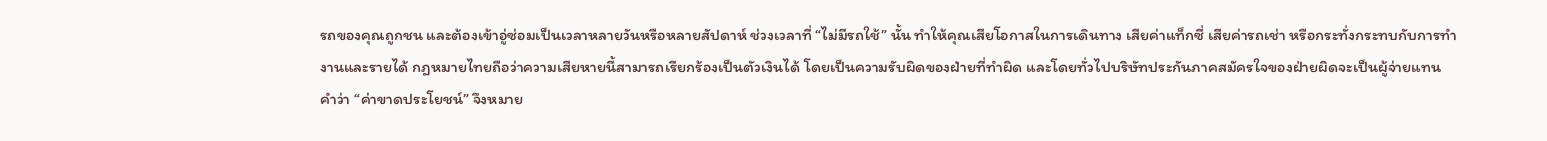รถของคุณถูกชน และต้องเข้าอู่ซ่อมเป็นเวลาหลายวันหรือหลายสัปดาห์ ช่วงเวลาที่ “ไม่มีรถใช้” นั้น ทำให้คุณเสียโอกาสในการเดินทาง เสียค่าแท็กซี่ เสียค่ารถเช่า หรือกระทั่งกระทบกับการทำงานและรายได้ กฎหมายไทยถือว่าความเสียหายนี้สามารถเรียกร้องเป็นตัวเงินได้ โดยเป็นความรับผิดของฝ่ายที่ทำผิด และโดยทั่วไปบริษัทประกันภาคสมัครใจของฝ่ายผิดจะเป็นผู้จ่ายแทน
คำว่า “ค่าขาดประโยชน์” จึงหมาย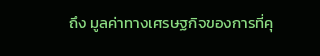ถึง มูลค่าทางเศรษฐกิจของการที่คุ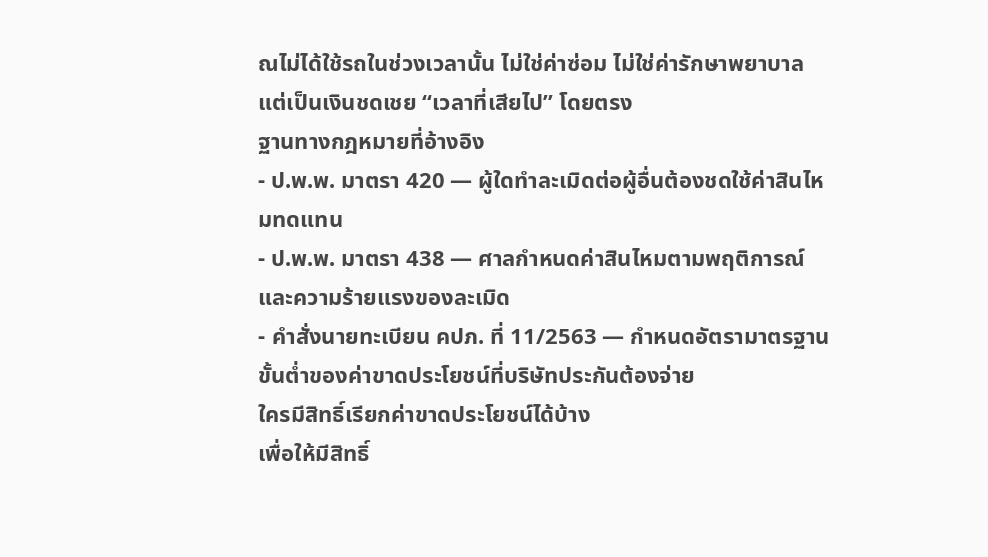ณไม่ได้ใช้รถในช่วงเวลานั้น ไม่ใช่ค่าซ่อม ไม่ใช่ค่ารักษาพยาบาล แต่เป็นเงินชดเชย “เวลาที่เสียไป” โดยตรง
ฐานทางกฎหมายที่อ้างอิง
- ป.พ.พ. มาตรา 420 — ผู้ใดทำละเมิดต่อผู้อื่นต้องชดใช้ค่าสินไหมทดแทน
- ป.พ.พ. มาตรา 438 — ศาลกำหนดค่าสินไหมตามพฤติการณ์และความร้ายแรงของละเมิด
- คำสั่งนายทะเบียน คปภ. ที่ 11/2563 — กำหนดอัตรามาตรฐานขั้นต่ำของค่าขาดประโยชน์ที่บริษัทประกันต้องจ่าย
ใครมีสิทธิ์เรียกค่าขาดประโยชน์ได้บ้าง
เพื่อให้มีสิทธิ์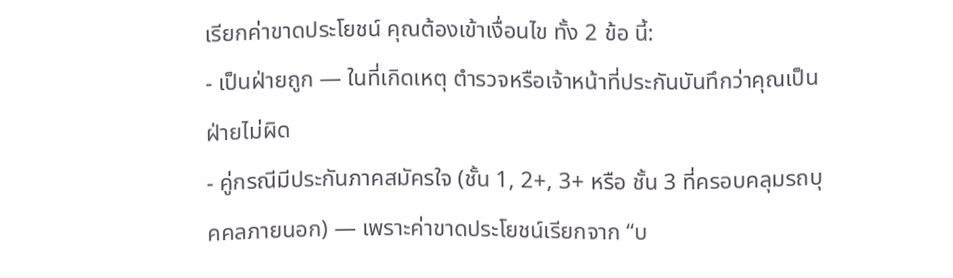เรียกค่าขาดประโยชน์ คุณต้องเข้าเงื่อนไข ทั้ง 2 ข้อ นี้:
- เป็นฝ่ายถูก — ในที่เกิดเหตุ ตำรวจหรือเจ้าหน้าที่ประกันบันทึกว่าคุณเป็นฝ่ายไม่ผิด
- คู่กรณีมีประกันภาคสมัครใจ (ชั้น 1, 2+, 3+ หรือ ชั้น 3 ที่ครอบคลุมรถบุคคลภายนอก) — เพราะค่าขาดประโยชน์เรียกจาก “บ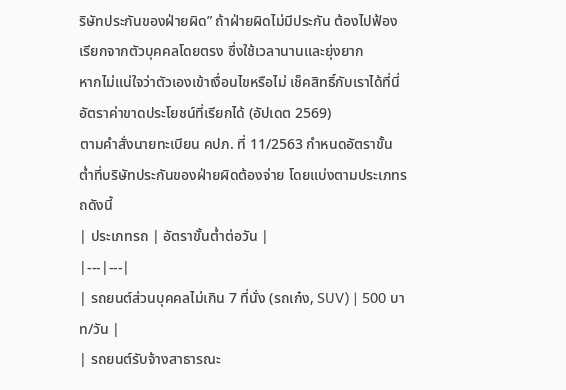ริษัทประกันของฝ่ายผิด” ถ้าฝ่ายผิดไม่มีประกัน ต้องไปฟ้องเรียกจากตัวบุคคลโดยตรง ซึ่งใช้เวลานานและยุ่งยาก
หากไม่แน่ใจว่าตัวเองเข้าเงื่อนไขหรือไม่ เช็คสิทธิ์กับเราได้ที่นี่
อัตราค่าขาดประโยชน์ที่เรียกได้ (อัปเดต 2569)
ตามคำสั่งนายทะเบียน คปภ. ที่ 11/2563 กำหนดอัตราขั้นต่ำที่บริษัทประกันของฝ่ายผิดต้องจ่าย โดยแบ่งตามประเภทรถดังนี้
| ประเภทรถ | อัตราขั้นต่ำต่อวัน |
|---|---|
| รถยนต์ส่วนบุคคลไม่เกิน 7 ที่นั่ง (รถเก๋ง, SUV) | 500 บาท/วัน |
| รถยนต์รับจ้างสาธารณะ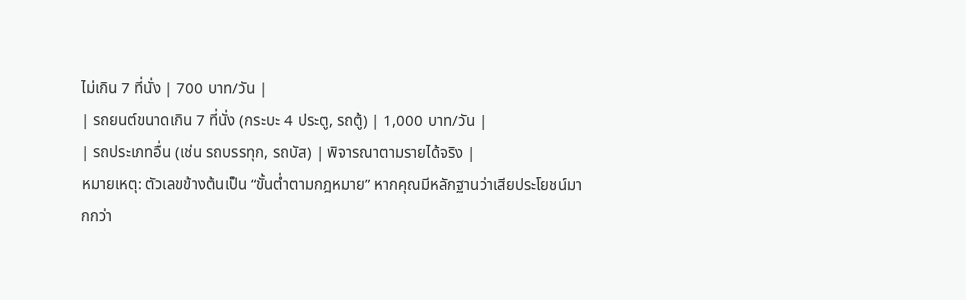ไม่เกิน 7 ที่นั่ง | 700 บาท/วัน |
| รถยนต์ขนาดเกิน 7 ที่นั่ง (กระบะ 4 ประตู, รถตู้) | 1,000 บาท/วัน |
| รถประเภทอื่น (เช่น รถบรรทุก, รถบัส) | พิจารณาตามรายได้จริง |
หมายเหตุ: ตัวเลขข้างต้นเป็น “ขั้นต่ำตามกฎหมาย” หากคุณมีหลักฐานว่าเสียประโยชน์มากกว่า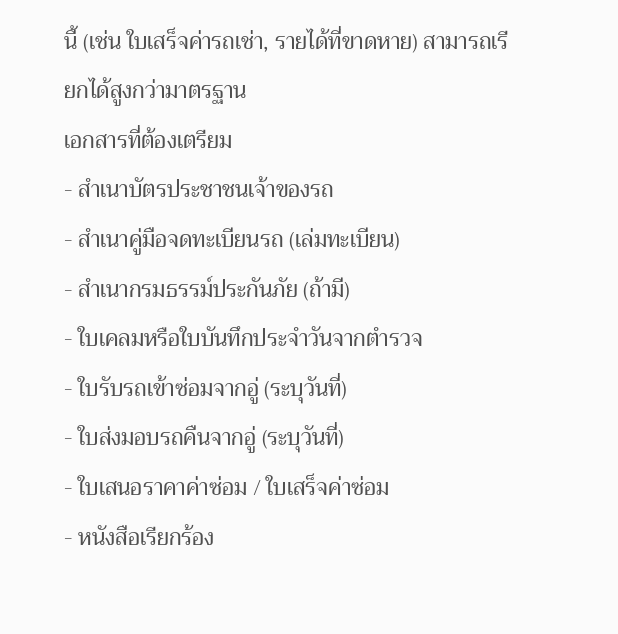นี้ (เช่น ใบเสร็จค่ารถเช่า, รายได้ที่ขาดหาย) สามารถเรียกได้สูงกว่ามาตรฐาน
เอกสารที่ต้องเตรียม
- สำเนาบัตรประชาชนเจ้าของรถ
- สำเนาคู่มือจดทะเบียนรถ (เล่มทะเบียน)
- สำเนากรมธรรม์ประกันภัย (ถ้ามี)
- ใบเคลมหรือใบบันทึกประจำวันจากตำรวจ
- ใบรับรถเข้าซ่อมจากอู่ (ระบุวันที่)
- ใบส่งมอบรถคืนจากอู่ (ระบุวันที่)
- ใบเสนอราคาค่าซ่อม / ใบเสร็จค่าซ่อม
- หนังสือเรียกร้อง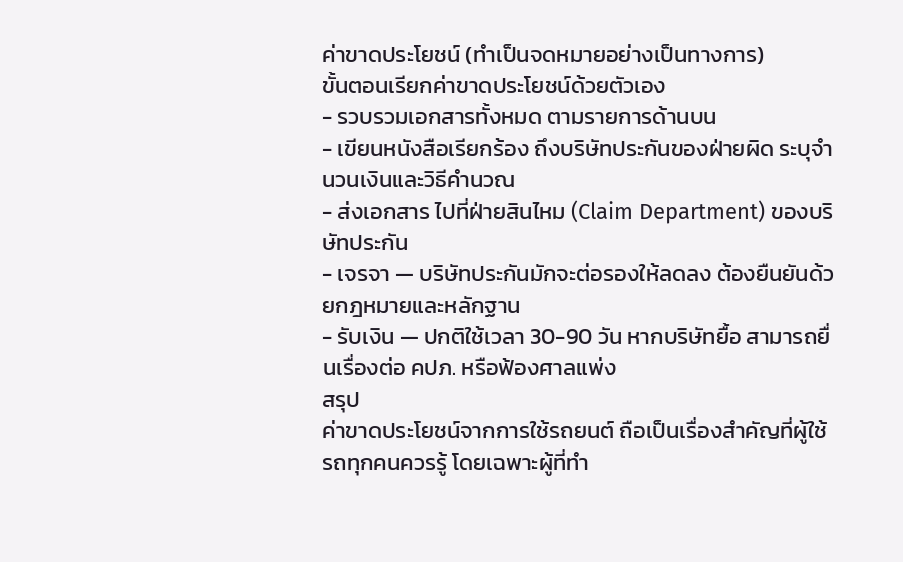ค่าขาดประโยชน์ (ทำเป็นจดหมายอย่างเป็นทางการ)
ขั้นตอนเรียกค่าขาดประโยชน์ด้วยตัวเอง
- รวบรวมเอกสารทั้งหมด ตามรายการด้านบน
- เขียนหนังสือเรียกร้อง ถึงบริษัทประกันของฝ่ายผิด ระบุจำนวนเงินและวิธีคำนวณ
- ส่งเอกสาร ไปที่ฝ่ายสินไหม (Claim Department) ของบริษัทประกัน
- เจรจา — บริษัทประกันมักจะต่อรองให้ลดลง ต้องยืนยันด้วยกฎหมายและหลักฐาน
- รับเงิน — ปกติใช้เวลา 30-90 วัน หากบริษัทยื้อ สามารถยื่นเรื่องต่อ คปภ. หรือฟ้องศาลแพ่ง
สรุป
ค่าขาดประโยชน์จากการใช้รถยนต์ ถือเป็นเรื่องสำคัญที่ผู้ใช้รถทุกคนควรรู้ โดยเฉพาะผู้ที่ทำ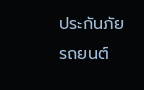ประกันภัยรถยนต์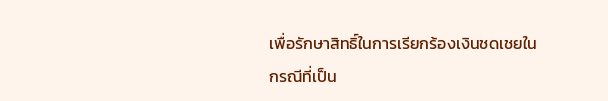เพื่อรักษาสิทธิ์ในการเรียกร้องเงินชดเชยในกรณีที่เป็น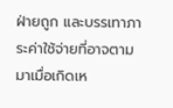ฝ่ายถูก และบรรเทาภาระค่าใช้จ่ายที่อาจตามมาเมื่อเกิดเห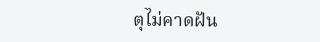ตุไม่คาดฝัน